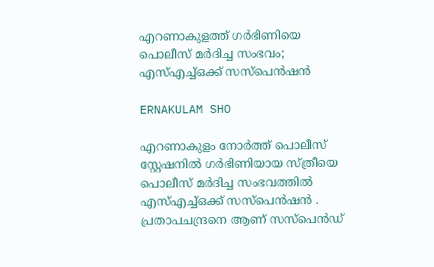എറണാകുളത്ത് ഗർഭിണിയെ പൊലീസ് മർദിച്ച സംഭവം; എസ്എച്ച്ഒക്ക് സസ്പെൻഷൻ

ERNAKULAM SHO

എറണാകുളം നോർത്ത് പൊലീസ് സ്റ്റേഷനിൽ ഗർഭിണിയായ സ്ത്രീയെ പൊലീസ് മര്‍ദിച്ച സംഭവത്തിൽ എസ്എച്ച്ഒക്ക് സസ്പെൻഷൻ . പ്രതാപചന്ദ്രനെ ആണ് സസ്‌പെൻഡ്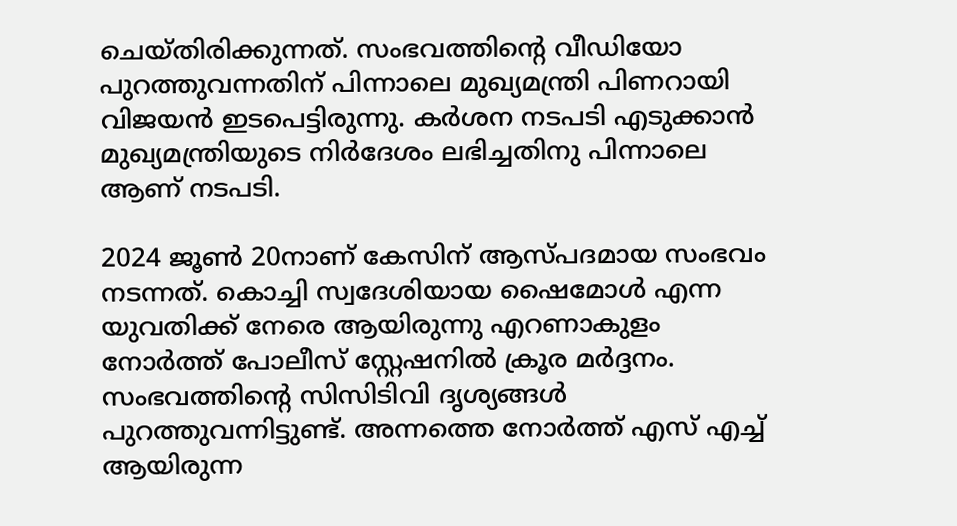ചെയ്തിരിക്കുന്നത്. സംഭവത്തിന്റെ വീഡിയോ പുറത്തുവന്നതിന് പിന്നാലെ മുഖ്യമന്ത്രി പിണറായി വിജയൻ ഇടപെട്ടിരുന്നു. കർശന നടപടി എടുക്കാൻ മുഖ്യമന്ത്രിയുടെ നിർദേശം ലഭിച്ചതിനു പിന്നാലെ ആണ് നടപടി.

2024 ജൂൺ 20നാണ് കേസിന് ആസ്പദമായ സംഭവം നടന്നത്. കൊച്ചി സ്വദേശിയായ ഷൈമോള്‍ എന്ന യുവതിക്ക് നേരെ ആയിരുന്നു എറണാകുളം നോർത്ത് പോലീസ് സ്റ്റേഷനിൽ ക്രൂര മർദ്ദനം. സംഭവത്തിന്റെ സിസിടിവി ദൃശ്യങ്ങൾ പുറത്തുവന്നിട്ടുണ്ട്. അന്നത്തെ നോർത്ത് എസ് എച്ച് ആയിരുന്ന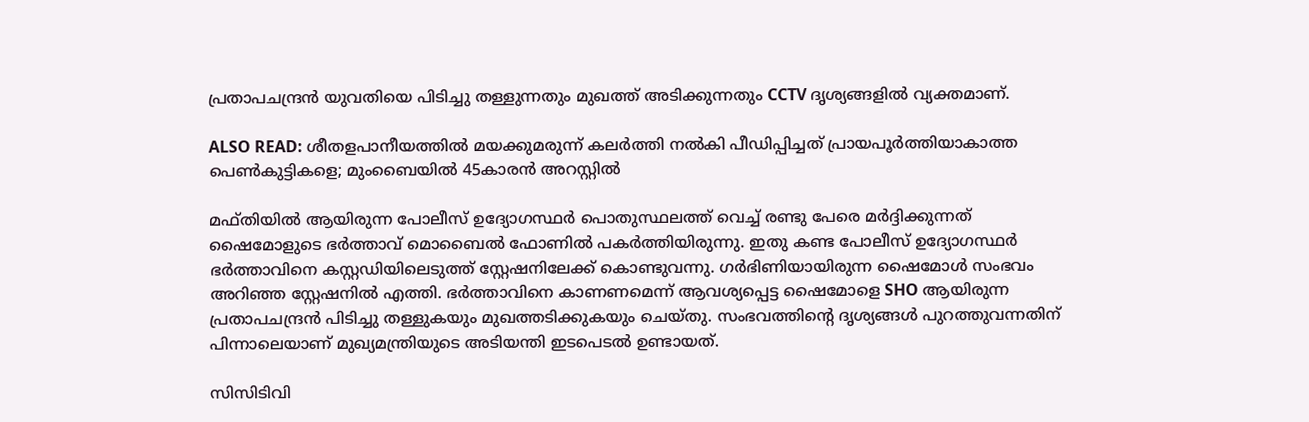പ്രതാപചന്ദ്രൻ യുവതിയെ പിടിച്ചു തള്ളുന്നതും മുഖത്ത് അടിക്കുന്നതും CCTV ദൃശ്യങ്ങളിൽ വ്യക്തമാണ്.

ALSO READ: ശീതളപാനീയത്തിൽ മയക്കുമരുന്ന് കലർത്തി നൽകി പീഡിപ്പിച്ചത് പ്രായപൂർത്തിയാകാത്ത പെൺകുട്ടികളെ; മുംബൈയിൽ 45കാരൻ അറസ്റ്റിൽ

മഫ്തിയിൽ ആയിരുന്ന പോലീസ് ഉദ്യോഗസ്ഥർ പൊതുസ്ഥലത്ത് വെച്ച് രണ്ടു പേരെ മർദ്ദിക്കുന്നത് ഷൈമോളുടെ ഭർത്താവ് മൊബൈൽ ഫോണിൽ പകർത്തിയിരുന്നു. ഇതു കണ്ട പോലീസ് ഉദ്യോഗസ്ഥർ ഭർത്താവിനെ കസ്റ്റഡിയിലെടുത്ത് സ്റ്റേഷനിലേക്ക് കൊണ്ടുവന്നു. ഗർഭിണിയായിരുന്ന ഷൈമോൾ സംഭവം അറിഞ്ഞ സ്റ്റേഷനിൽ എത്തി. ഭർത്താവിനെ കാണണമെന്ന് ആവശ്യപ്പെട്ട ഷൈമോളെ SHO ആയിരുന്ന പ്രതാപചന്ദ്രൻ പിടിച്ചു തള്ളുകയും മുഖത്തടിക്കുകയും ചെയ്തു. സംഭവത്തിൻ്റെ ദൃശ്യങ്ങൾ പുറത്തുവന്നതിന് പിന്നാലെയാണ് മുഖ്യമന്ത്രിയുടെ അടിയന്തി ഇടപെടൽ ഉണ്ടായത്.

സിസിടിവി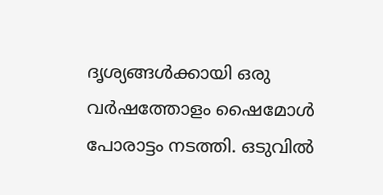ദൃശ്യങ്ങൾക്കായി ഒരു വർഷത്തോളം ഷൈമോൾ പോരാട്ടം നടത്തി. ഒടുവിൽ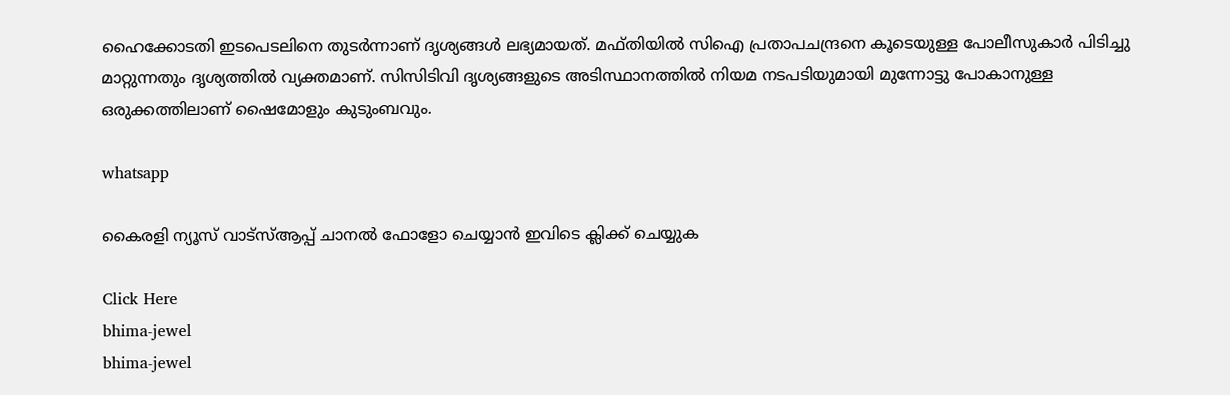ഹൈക്കോടതി ഇടപെടലിനെ തുടർന്നാണ് ദൃശ്യങ്ങൾ ലഭ്യമായത്. മഫ്തിയിൽ സിഐ പ്രതാപചന്ദ്രനെ കൂടെയുള്ള പോലീസുകാർ പിടിച്ചു മാറ്റുന്നതും ദൃശ്യത്തിൽ വ്യക്തമാണ്. സിസിടിവി ദൃശ്യങ്ങളുടെ അടിസ്ഥാനത്തിൽ നിയമ നടപടിയുമായി മുന്നോട്ടു പോകാനുള്ള ഒരുക്കത്തിലാണ് ഷൈമോളും കുടുംബവും.

whatsapp

കൈരളി ന്യൂസ് വാട്‌സ്ആപ്പ് ചാനല്‍ ഫോളോ ചെയ്യാന്‍ ഇവിടെ ക്ലിക്ക് ചെയ്യുക

Click Here
bhima-jewel
bhima-jewel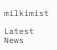milkimist

Latest News